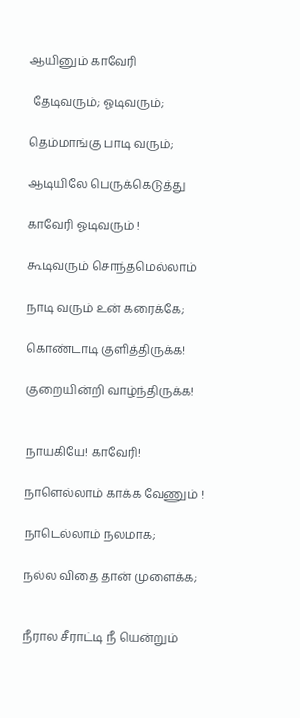ஆயினும் காவேரி

 தேடிவரும்; ஓடிவரும்;

தெம்மாங்கு பாடி வரும்;

ஆடியிலே பெருக்கெடுத்து

காவேரி ஓடிவரும் !

கூடிவரும் சொந்தமெல்லாம்

நாடி வரும் உன் கரைக்கே;

கொண்டாடி குளித்திருக்க!

குறையின்றி வாழ்ந்திருக்க!


நாயகியே! காவேரி!

நாளெல்லாம் காக்க வேணும் !

நாடெல்லாம் நலமாக;

நல்ல விதை தான் முளைக்க;


நீரால சீராட்டி நீ யென்றும்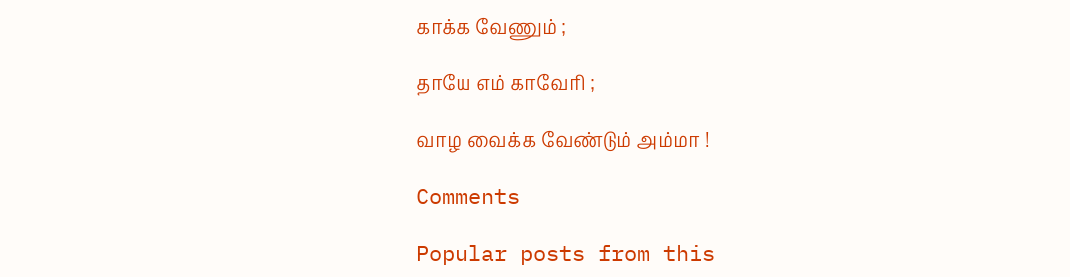காக்க வேணும் ;

தாயே எம் காவேரி ;

வாழ வைக்க வேண்டும் அம்மா !

Comments

Popular posts from this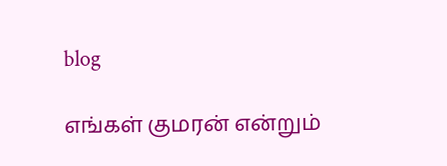blog

எங்கள் குமரன் என்றும்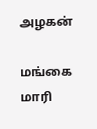அழகன்

மங்கை மாரி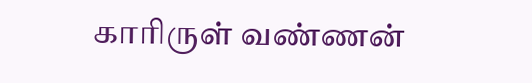காரிருள் வண்ணன்